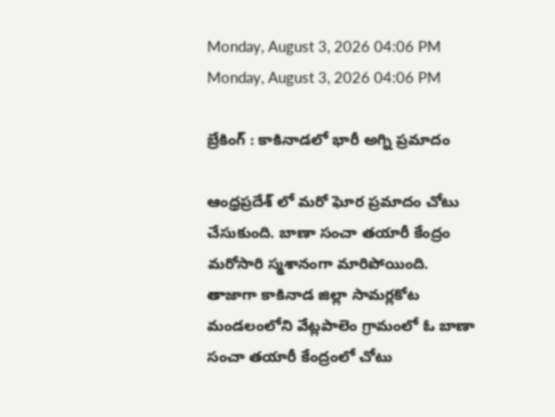Monday, August 3, 2026 04:06 PM
Monday, August 3, 2026 04:06 PM

బ్రేకింగ్ : కాకినాడలో భారీ అగ్ని ప్రమాదం

ఆంధ్రప్రదేశ్ లో మరో ఘోర ప్రమాదం చోటు చేసుకుంది. బాణా సంచా తయారీ కేంద్రం మరోసారి స్మశానంగా మారిపోయింది. తాజాగా కాకినాడ జిల్లా సామర్లకోట మండలంలోని వేట్లపాలెం గ్రామంలో ఓ బాణా సంచా తయారీ కేంద్రంలో చోటు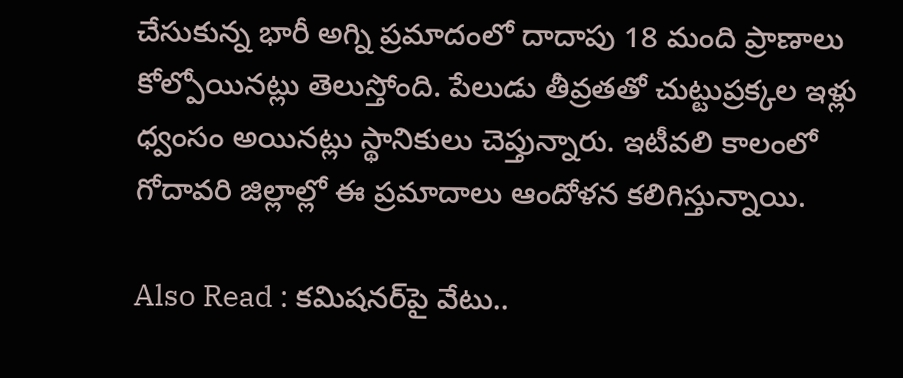చేసుకున్న భారీ అగ్ని ప్రమాదంలో దాదాపు 18 మంది ప్రాణాలు కోల్పోయినట్లు తెలుస్తోంది. పేలుడు తీవ్రతతో చుట్టుప్రక్కల ఇళ్లు ధ్వంసం అయినట్లు స్థానికులు చెప్తున్నారు. ఇటీవలి కాలంలో గోదావరి జిల్లాల్లో ఈ ప్రమాదాలు ఆందోళన కలిగిస్తున్నాయి.

Also Read : కమిషనర్‌పై వేటు..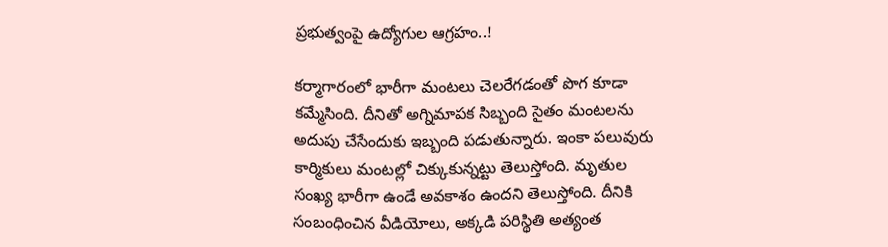ప్రభుత్వంపై ఉద్యోగుల ఆగ్రహం..!

కర్మాగారంలో భారీగా మంటలు చెలరేగడంతో పొగ కూడా కమ్మేసింది. దీనితో అగ్నిమాపక సిబ్బంది సైతం మంటలను అదుపు చేసేందుకు ఇబ్బంది పడుతున్నారు. ఇంకా పలువురు కార్మికులు మంటల్లో చిక్కుకున్నట్టు తెలుస్తోంది. మృతుల సంఖ్య భారీగా ఉండే అవకాశం ఉందని తెలుస్తోంది. దీనికి సంబంధించిన వీడియోలు, అక్కడి పరిస్థితి అత్యంత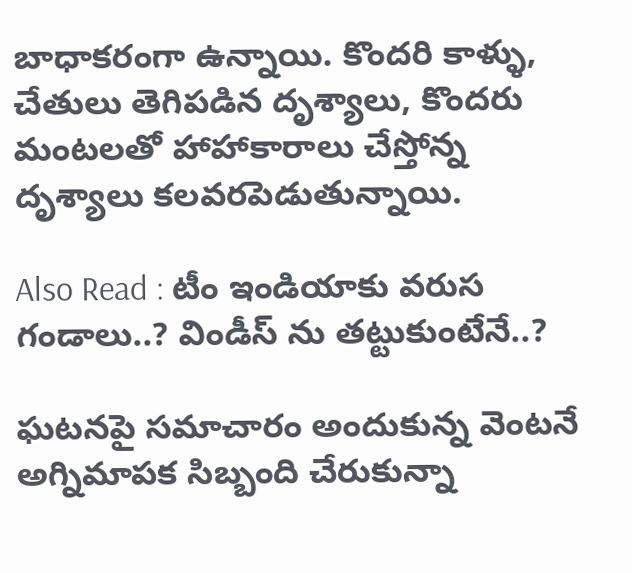బాధాకరంగా ఉన్నాయి. కొందరి కాళ్ళు, చేతులు తెగిపడిన దృశ్యాలు, కొందరు మంటలతో హాహాకారాలు చేస్తోన్న దృశ్యాలు కలవరపెడుతున్నాయి.

Also Read : టీం ఇండియాకు వరుస గండాలు..? విండీస్ ను తట్టుకుంటేనే..?

ఘటనపై సమాచారం అందుకున్న వెంటనే అగ్నిమాపక సిబ్బంది చేరుకున్నా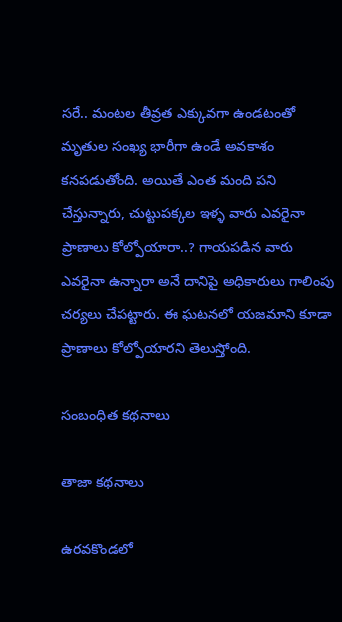సరే.. మంటల తీవ్రత ఎక్కువగా ఉండటంతో మృతుల సంఖ్య భారీగా ఉండే అవకాశం కనపడుతోంది. అయితే ఎంత మంది పని చేస్తున్నారు, చుట్టుపక్కల ఇళ్ళ వారు ఎవరైనా ప్రాణాలు కోల్పోయారా..? గాయపడిన వారు ఎవరైనా ఉన్నారా అనే దానిపై అధికారులు గాలింపు చర్యలు చేపట్టారు. ఈ ఘటనలో యజమాని కూడా ప్రాణాలు కోల్పోయారని తెలుస్తోంది.

సంబంధిత కథనాలు

తాజా కథనాలు

ఉరవకొండలో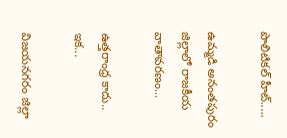పొలిటికల్ హీట్.....

ఉమ్మడి అనంతపురం జిల్లాలో రాజకీయ వాతావరణం...

ఉత్తరాంధ్ర కాదు.. ఇక...

విజయనగరం జిల్లా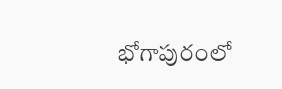భోగాపురంలో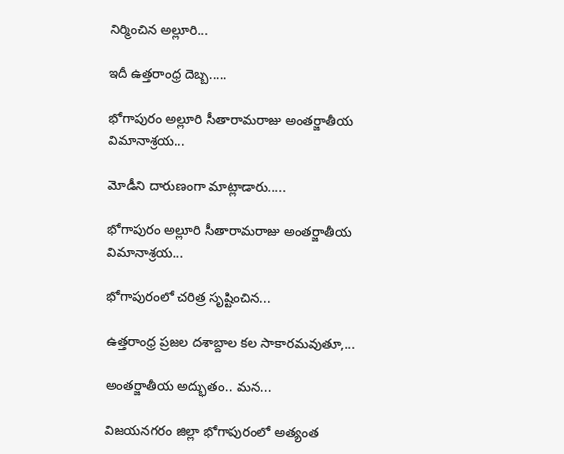నిర్మించిన అల్లూరి...

ఇదీ ఉత్తరాంధ్ర దెబ్బ.....

భోగాపురం అల్లూరి సీతారామరాజు అంతర్జాతీయ విమానాశ్రయ...

మోడీని దారుణంగా మాట్లాడారు.....

భోగాపురం అల్లూరి సీతారామరాజు అంతర్జాతీయ విమానాశ్రయ...

భోగాపురంలో చరిత్ర సృష్టించిన...

ఉత్తరాంధ్ర ప్రజల దశాబ్దాల కల సాకారమవుతూ,...

అంతర్జాతీయ అద్భుతం.. మన...

విజయనగరం జిల్లా భోగాపురంలో అత్యంత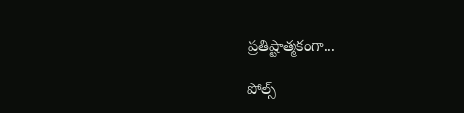ప్రతిష్టాత్మకంగా...

పోల్స్